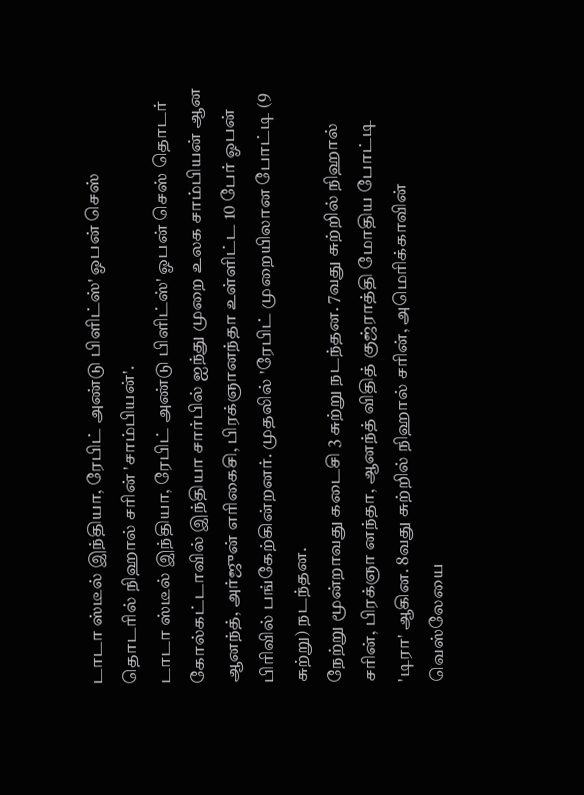டாடா ஸ்டீல் இந்தியா, ரேபிட் அண்டு பிளிட்ஸ்' ஓபன் செஸ் தொடரில் நிஹால் சரின் 'சாம்பியன்'.
டாடா ஸ்டீல் இந்தியா, ரேபிட் அண்டு பிளிட்ஸ்' ஓபன் செஸ் தொடர் கோல்கட்டாவில் இந்தியா சார்பில் ஐந்து முறை உலக சாம்பியன் ஆன ஆனந்த், அர்ஜுன் எரிகைசி, பிரக்ஞானந்தா உள்ளிட்ட 10 பேர் ஓபன் பிரிவில் பங்கேற்கின்றனர். முதலில் 'ரேபிட் முறையிலான போட்டி (9 சுற்று) நடந்தன.
நேற்று மூன்றாவது கடைசி 3 சுற்று நடந்தன. 7வது சுற்றில் நிஹால் சரின், பிரக்ஞா னந்தா, ஆனந்த் விதித் குஜ்ராத்தி மோதிய போட்டி 'டிரா' ஆகின. 8வது சுற்றில் நிஹால் சரின், அமெரிக்காவின் வெஸ்லேயை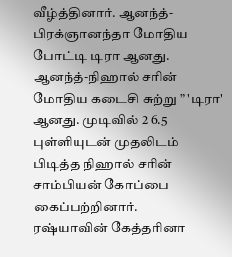வீழ்த்தினார். ஆனந்த்-பிரக்ஞானந்தா மோதிய போட்டி டிரா ஆனது.
ஆனந்த்-நிஹால் சரின் மோதிய கடைசி சுற்று ” 'டிரா' ஆனது. முடிவில் 2 6.5 புள்ளியுடன் முதலிடம் பிடித்த நிஹால் சரின் சாம்பியன் கோப்பை கைப்பற்றினார்.
ரஷ்யாவின் கேத்தரினா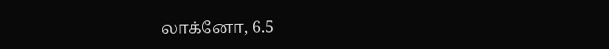லாக்னோ, 6.5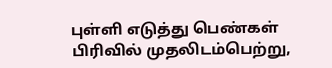புள்ளி எடுத்து பெண்கள் பிரிவில் முதலிடம்பெற்று,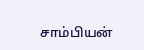சாம்பியன்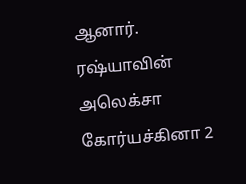ஆனார். ரஷ்யாவின் அலெக்சா கோர்யச்கினா 2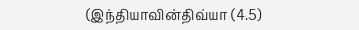(இந்தியாவின்திவ்யா (4.5)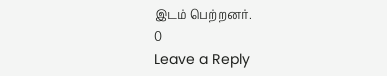இடம் பெற்றனர்.
0
Leave a Reply